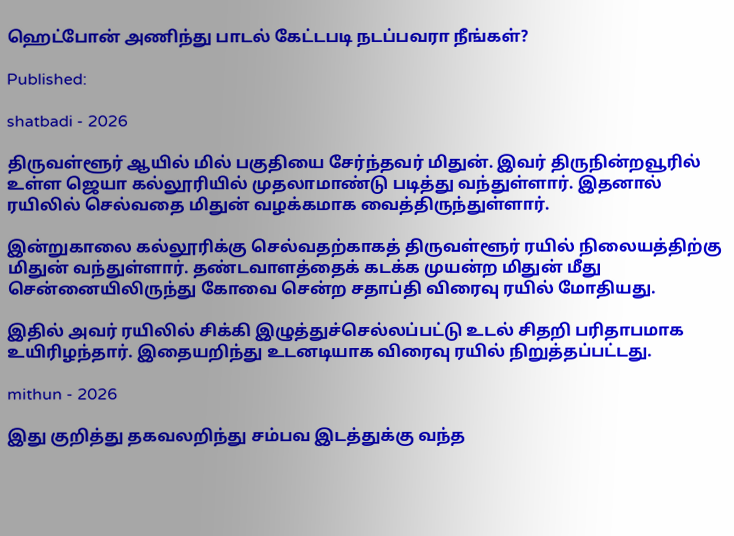ஹெட்போன் அணிந்து பாடல் கேட்டபடி நடப்பவரா நீங்கள்?

Published:

shatbadi - 2026

திருவள்ளூர் ஆயில் மில் பகுதியை சேர்ந்தவர் மிதுன். இவர் திருநின்றவூரில் உள்ள ஜெயா கல்லூரியில் முதலாமாண்டு படித்து வந்துள்ளார். இதனால் ரயிலில் செல்வதை மிதுன் வழக்கமாக வைத்திருந்துள்ளார்.

இன்றுகாலை கல்லூரிக்கு செல்வதற்காகத் திருவள்ளூர் ரயில் நிலையத்திற்கு மிதுன் வந்துள்ளார். தண்டவாளத்தைக் கடக்க முயன்ற மிதுன் மீது சென்னையிலிருந்து கோவை சென்ற சதாப்தி விரைவு ரயில் மோதியது.

இதில் அவர் ரயிலில் சிக்கி இழுத்துச்செல்லப்பட்டு உடல் சிதறி பரிதாபமாக உயிரிழந்தார். இதையறிந்து உடனடியாக விரைவு ரயில் நிறுத்தப்பட்டது.

mithun - 2026

இது குறித்து தகவலறிந்து சம்பவ இடத்துக்கு வந்த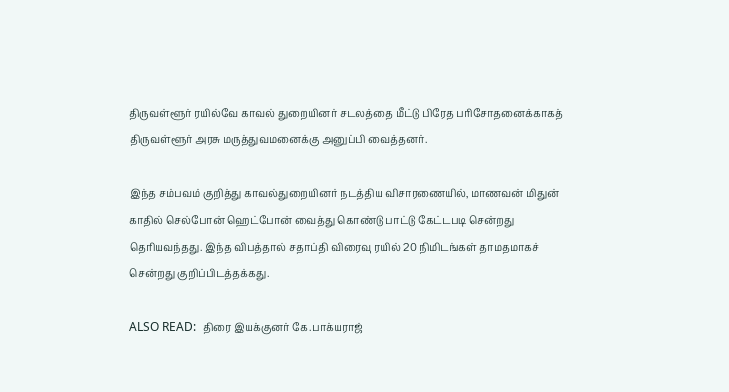திருவள்ளூர் ரயில்வே காவல் துறையினர் சடலத்தை மீட்டு பிரேத பரிசோதனைக்காகத் திருவள்ளூர் அரசு மருத்துவமனைக்கு அனுப்பி வைத்தனர்.

இந்த சம்பவம் குறித்து காவல்துறையினர் நடத்திய விசாரணையில், மாணவன் மிதுன் காதில் செல்போன் ஹெட்போன் வைத்து கொண்டு பாட்டு கேட்டபடி சென்றது தெரியவந்தது. இந்த விபத்தால் சதாப்தி விரைவு ரயில் 20 நிமிடங்கள் தாமதமாகச் சென்றது குறிப்பிடத்தக்கது.

ALSO READ:  திரை இயக்குனர் கே.பாக்யராஜ்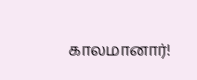காலமானார்!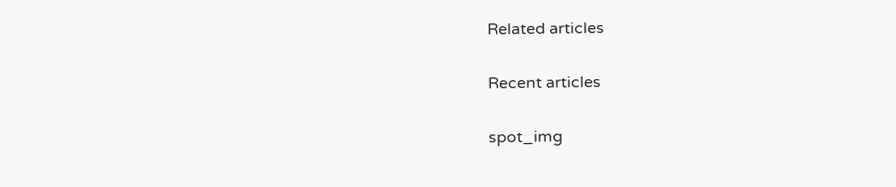Related articles

Recent articles

spot_img